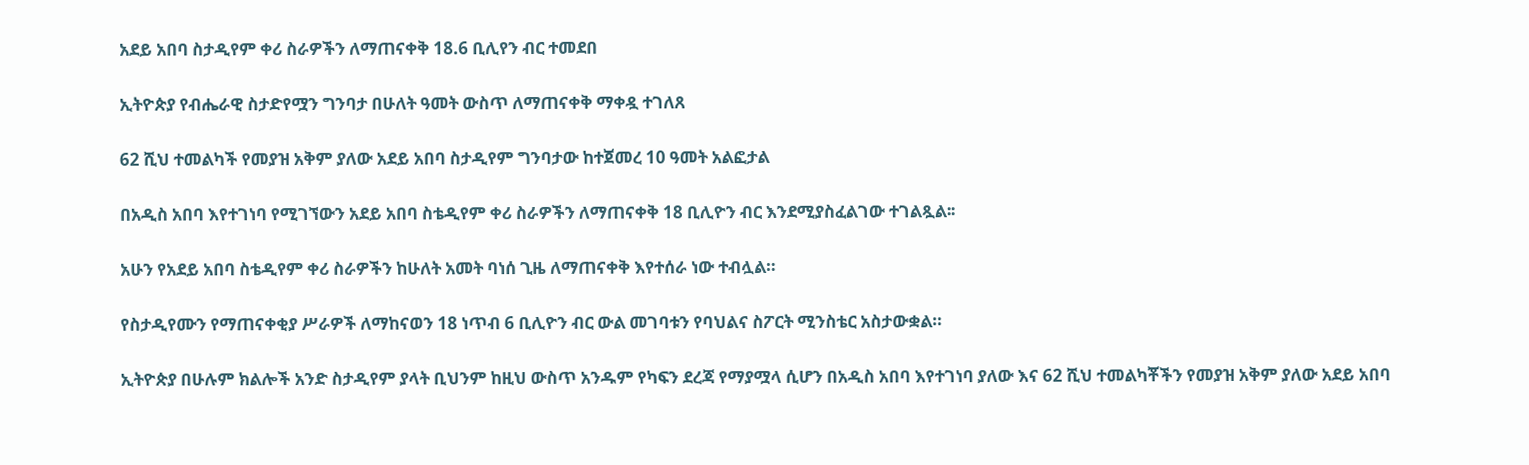አደይ አበባ ስታዲየም ቀሪ ስራዎችን ለማጠናቀቅ 18.6 ቢሊየን ብር ተመደበ

ኢትዮጵያ የብሔራዊ ስታድየሟን ግንባታ በሁለት ዓመት ውስጥ ለማጠናቀቅ ማቀዷ ተገለጸ

62 ሺህ ተመልካች የመያዝ አቅም ያለው አደይ አበባ ስታዲየም ግንባታው ከተጀመረ 10 ዓመት አልፎታል

በአዲስ አበባ እየተገነባ የሚገኘውን አደይ አበባ ስቴዲየም ቀሪ ስራዎችን ለማጠናቀቅ 18 ቢሊዮን ብር እንደሚያስፈልገው ተገልጿል፡፡

አሁን የአደይ አበባ ስቴዲየም ቀሪ ስራዎችን ከሁለት አመት ባነሰ ጊዜ ለማጠናቀቅ እየተሰራ ነው ተብሏል።

የስታዲየሙን የማጠናቀቂያ ሥራዎች ለማከናወን 18 ነጥብ 6 ቢሊዮን ብር ውል መገባቱን የባህልና ስፖርት ሚንስቴር አስታውቋል።

ኢትዮጵያ በሁሉም ክልሎች አንድ ስታዲየም ያላት ቢህንም ከዚህ ውስጥ አንዱም የካፍን ደረጃ የማያሟላ ሲሆን በአዲስ አበባ እየተገነባ ያለው እና 62 ሺህ ተመልካቾችን የመያዝ አቅም ያለው አደይ አበባ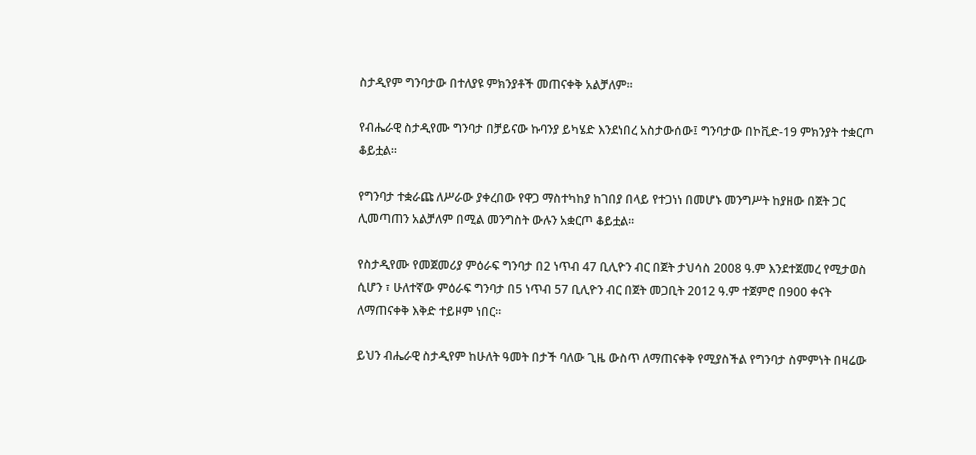ስታዲየም ግንባታው በተለያዩ ምክንያቶች መጠናቀቅ አልቻለም፡፡

የብሔራዊ ስታዲየሙ ግንባታ በቻይናው ኩባንያ ይካሄድ እንደነበረ አስታውሰው፤ ግንባታው በኮቪድ-19 ምክንያት ተቋርጦ ቆይቷል።

የግንባታ ተቋራጩ ለሥራው ያቀረበው የዋጋ ማስተካከያ ከገበያ በላይ የተጋነነ በመሆኑ መንግሥት ከያዘው በጀት ጋር ሊመጣጠን አልቻለም በሚል መንግስት ውሉን አቋርጦ ቆይቷል፡፡

የስታዲየሙ የመጀመሪያ ምዕራፍ ግንባታ በ2 ነጥብ 47 ቢሊዮን ብር በጀት ታህሳስ 2008 ዓ.ም እንደተጀመረ የሚታወስ ሲሆን ፣ ሁለተኛው ምዕራፍ ግንባታ በ5 ነጥብ 57 ቢሊዮን ብር በጀት መጋቢት 2012 ዓ.ም ተጀምሮ በ900 ቀናት ለማጠናቀቅ እቅድ ተይዞም ነበር።

ይህን ብሔራዊ ስታዲየም ከሁለት ዓመት በታች ባለው ጊዜ ውስጥ ለማጠናቀቅ የሚያስችል የግንባታ ስምምነት በዛሬው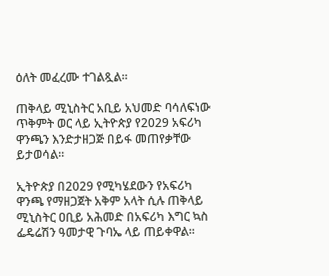ዕለት መፈረሙ ተገልጿል፡፡

ጠቅላይ ሚኒስትር አቢይ አህመድ ባሳለፍነው ጥቅምት ወር ላይ ኢትዮጵያ የ2029 አፍሪካ ዋንጫን እንድታዘጋጅ በይፋ መጠየቃቸው ይታወሳል።

ኢትዮጵያ በ2029 የሚካሄደውን የአፍሪካ ዋንጫ የማዘጋጀት አቅም አላት ሲሉ ጠቅላይ ሚኒስትር ዐቢይ አሕመድ በአፍሪካ እግር ኳስ ፌዴሬሽን ዓመታዊ ጉባኤ ላይ ጠይቀዋል፡፡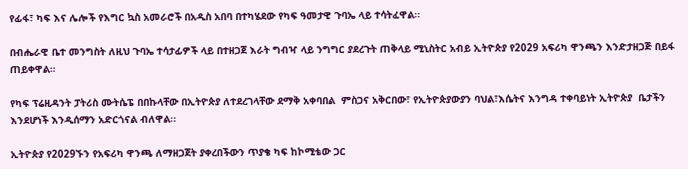የፊፋ፣ ካፍ እና ሌሎች የእግር ኳስ አመራሮች በአዲስ አበባ በተካሄደው የካፍ ዓመታዊ ጉባኤ ላይ ተሳትፈዋል፡፡

በብሔራዊ ቤተ መንግስት ለዚህ ጉባኤ ተሳታፊዎች ላይ በተዘጋጀ እራት ግብዣ ላይ ንግግር ያደረጉት ጠቅላይ ሚኒስትር አብይ ኢትዮጵያ የ2029 አፍሪካ ዋንጫን እንድታዘጋጅ በይፋ ጠይቀዋል።

የካፍ ፕሬዚዳንት ፓትሪስ ሙትሴፔ በበኩላቸው በኢትዮጵያ ለተደረገላቸው ደማቅ አቀባበል  ምስጋና አቅርበው፣ የኢትዮጵያውያን ባህል፣እሴትና እንግዳ ተቀባይነት ኢትዮጵያ  ቤታችን እንደሆነች እንዲሰማን አድርጎናል ብለዋል፡፡

ኢትዮጵያ የ2029ኙን የአፍሪካ ዋንጫ ለማዘጋጀት ያቀረበችውን ጥያቄ ካፍ ከኮሚቴው ጋር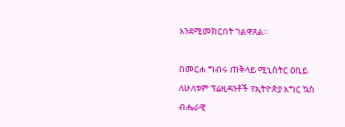እንደሚመክርበት ገልዋጸል።

በመርሐ ግብሩ ጠቅላይ ሚኒስትር ዐቢይ ለሁለቱም ፕሬዚዳንቶች የኢትዮጵያ እግር ኳስ ብሔራዊ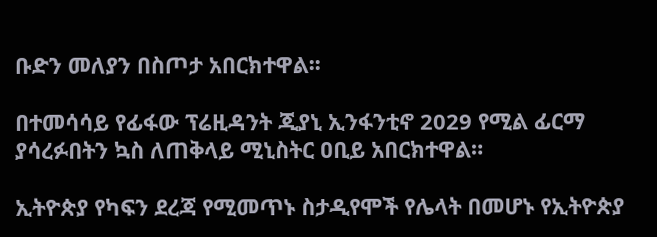ቡድን መለያን በስጦታ አበርክተዋል፡፡

በተመሳሳይ የፊፋው ፕሬዚዳንት ጂያኒ ኢንፋንቲኖ 2029 የሚል ፊርማ ያሳረፉበትን ኳስ ለጠቅላይ ሚኒስትር ዐቢይ አበርክተዋል።

ኢትዮጵያ የካፍን ደረጃ የሚመጥኑ ስታዲየሞች የሌላት በመሆኑ የኢትዮጵያ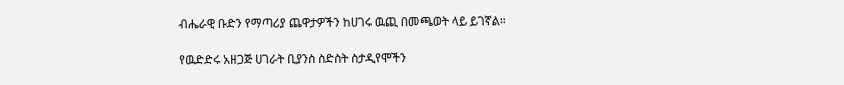ብሔራዊ ቡድን የማጣሪያ ጨዋታዎችን ከሀገሩ ዉጪ በመጫወት ላይ ይገኛል።

የዉድድሩ አዘጋጅ ሀገራት ቢያንስ ስድስት ስታዲየሞችን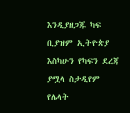እንዲያዘጋጁ ካፍ ቢያዝም ኢትዮጵያ እስካሁን የካፍን ደረጃ ያሟላ ስታዲየም የሌላት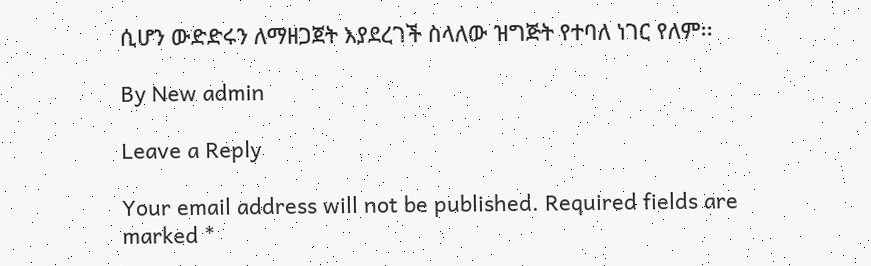ሲሆን ውድድሩን ለማዘጋጀት እያደረገች ስላለው ዝግጅት የተባለ ነገር የለም፡፡

By New admin

Leave a Reply

Your email address will not be published. Required fields are marked *